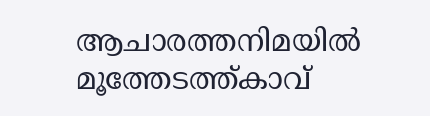ആചാരത്തനിമയിൽ മൂത്തേടത്ത്കാവ്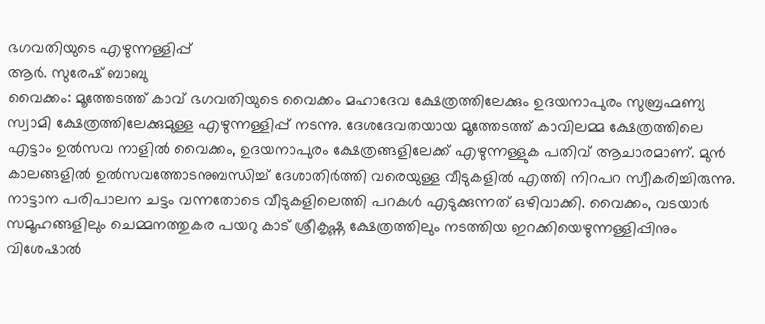ഭഗവതിയുടെ എഴുന്നള്ളിപ്പ്
ആർ. സുരേഷ് ബാബു
വൈക്കം: മൂത്തേടത്ത് കാവ് ഭഗവതിയുടെ വൈക്കം മഹാദേവ ക്ഷേത്രത്തിലേക്കും ഉദയനാപുരം സുബ്രഹ്മണ്യ സ്വാമി ക്ഷേത്രത്തിലേക്കുമുള്ള എഴുന്നള്ളിപ്പ് നടന്നു. ദേശദേവതയായ മൂത്തേടത്ത് കാവിലമ്മ ക്ഷേത്രത്തിലെ എട്ടാം ഉൽസവ നാളിൽ വൈക്കം, ഉദയനാപുരം ക്ഷേത്രങ്ങളിലേക്ക് എഴുന്നള്ളുക പതിവ് ആചാരമാണ്. മുൻ കാലങ്ങളിൽ ഉൽസവത്തോടനുബന്ധിച്ച് ദേശാതിർത്തി വരെയുള്ള വീടുകളിൽ എത്തി നിറപറ സ്വീകരിച്ചിരുന്നു. നാട്ടാന പരിപാലന ചട്ടം വന്നതോടെ വീടുകളിലെത്തി പറകൾ എടുക്കുന്നത് ഒഴിവാക്കി. വൈക്കം, വടയാർ സമൂഹങ്ങളിലും ചെമ്മനത്തുകര പയറു കാട് ശ്രീകൃഷ്ണ ക്ഷേത്രത്തിലും നടത്തിയ ഇറക്കിയെഴുന്നള്ളിപ്പിനും വിശേഷാൽ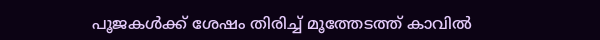പൂജകൾക്ക് ശേഷം തിരിച്ച് മൂത്തേടത്ത് കാവിൽ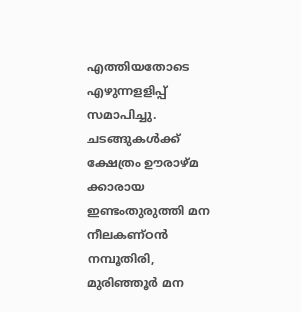എത്തിയതോടെ എഴുന്നളളിപ്പ് സമാപിച്ചു. ചടങ്ങുകൾക്ക് ക്ഷേത്രം ഊരാഴ്മ ക്കാരായ ഇണ്ടംതുരുത്തി മന നീലകണ്ഠൻ നമ്പൂതിരി, മുരിഞ്ഞൂർ മന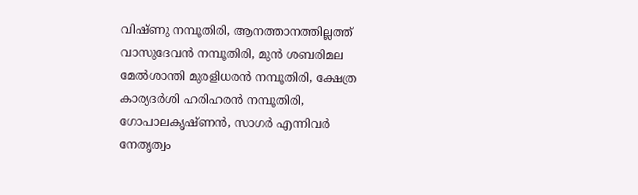വിഷ്ണു നമ്പൂതിരി, ആനത്താനത്തില്ലത്ത് വാസുദേവൻ നമ്പൂതിരി, മുൻ ശബരിമല മേൽശാന്തി മുരളിധരൻ നമ്പൂതിരി, ക്ഷേത്ര കാര്യദർശി ഹരിഹരൻ നമ്പൂതിരി, ഗോപാലകൃഷ്ണൻ, സാഗർ എന്നിവർ നേതൃത്വം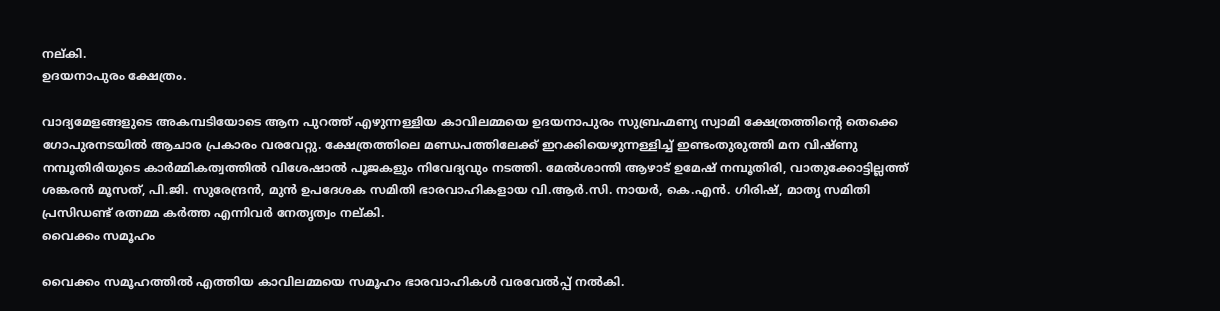നല്കി.
ഉദയനാപുരം ക്ഷേത്രം.

വാദ്യമേളങ്ങളുടെ അകമ്പടിയോടെ ആന പുറത്ത് എഴുന്നള്ളിയ കാവിലമ്മയെ ഉദയനാപുരം സുബ്രഹ്മണ്യ സ്വാമി ക്ഷേത്രത്തിന്റെ തെക്കെ ഗോപുരനടയിൽ ആചാര പ്രകാരം വരവേറ്റു. ക്ഷേത്രത്തിലെ മണ്ഡപത്തിലേക്ക് ഇറക്കിയെഴുന്നള്ളിച്ച് ഇണ്ടംതുരുത്തി മന വിഷ്ണു നമ്പൂതിരിയുടെ കാർമ്മികത്വത്തിൽ വിശേഷാൽ പൂജകളും നിവേദ്യവും നടത്തി. മേൽശാന്തി ആഴാട് ഉമേഷ് നമ്പൂതിരി, വാതുക്കോട്ടില്ലത്ത് ശങ്കരൻ മൂസത്, പി.ജി. സുരേന്ദ്രൻ, മുൻ ഉപദേശക സമിതി ഭാരവാഹികളായ വി.ആർ.സി. നായർ, കെ.എൻ. ഗിരിഷ്, മാതൃ സമിതി പ്രസിഡണ്ട് രത്നമ്മ കർത്ത എന്നിവർ നേതൃത്വം നല്കി.
വൈക്കം സമൂഹം

വൈക്കം സമൂഹത്തിൽ എത്തിയ കാവിലമ്മയെ സമൂഹം ഭാരവാഹികൾ വരവേൽപ്പ് നൽകി.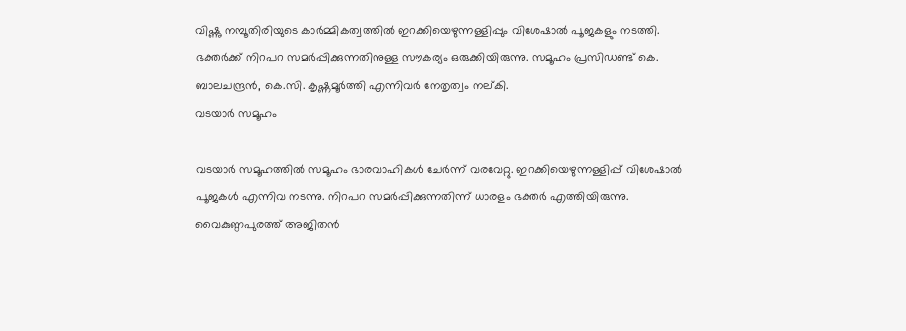വിഷ്ണു നമ്പൂതിരിയുടെ കാർമ്മികത്വത്തിൽ ഇറക്കിയെഴുന്നള്ളിപ്പും വിശേഷാൽ പൂജകളും നടത്തി. ഭക്തർക്ക് നിറപറ സമർപ്പിക്കുന്നതിനുള്ള സൗകര്യം ഒരുക്കിയിരുന്നു. സമൂഹം പ്രസിഡണ്ട് കെ. ബാലചന്ദ്രൻ, കെ.സി. കൃഷ്ണമൂർത്തി എന്നിവർ നേതൃത്വം നല്കി.
വടയാർ സമൂഹം

വടയാർ സമൂഹത്തിൽ സമൂഹം ഭാരവാഹികൾ ചേർന്ന് വരവേറ്റു. ഇറക്കിയെഴുന്നള്ളിപ്പ് വിശേഷാൽ പൂജകൾ എന്നിവ നടന്നു. നിറപറ സമർപ്പിക്കുന്നതിന്ന് ധാരളം ഭക്തർ എത്തിയിരുന്നു. വൈകുണ്ഠപുരത്ത് അജിതൻ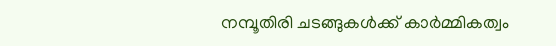നമ്പൂതിരി ചടങ്ങുകൾക്ക് കാർമ്മികത്വം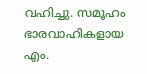വഹിച്ചു. സമൂഹം ഭാരവാഹികളായ എം.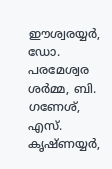ഈശ്വരയ്യർ, ഡോ. പരമേശ്വര ശർമ്മ, ബി. ഗണേശ്, എസ്. കൃഷ്ണയ്യർ,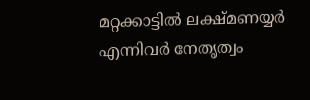മറ്റക്കാട്ടിൽ ലക്ഷ്മണയ്യർ എന്നിവർ നേതൃത്വം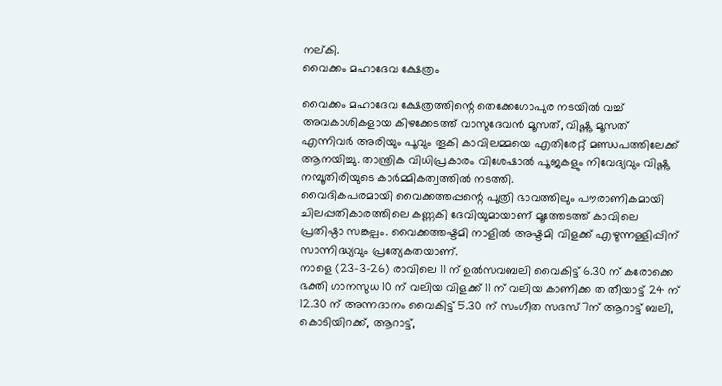നല്കി.
വൈക്കം മഹാദേവ ക്ഷേത്രം

വൈക്കം മഹാദേവ ക്ഷേത്രത്തിന്റെ തെക്കേഗോപുര നടയിൽ വച്ച് അവകാശികളായ കിഴക്കേടത്ത് വാസുദേവൻ മൂസത്, വിഷ്ണു മൂസത് എന്നിവർ അരിയും പൂവും തൂകി കാവിലമ്മയെ എതിരേറ്റ് മണ്ഡപത്തിലേക്ക് ആനയിച്ചു. താന്ത്രിക വിധിപ്രകാരം വിശേഷാൽ പൂജകളും നിവേദ്യവും വിഷ്ണു നമ്പൂതിരിയുടെ കാർമ്മികത്വത്തിൽ നടത്തി.
വൈദികപരമായി വൈക്കത്തപ്പന്റെ പുത്രി ഭാവത്തിലും പൗരാണികമായി ചിലപ്പതികാരത്തിലെ കണ്ണകി ദേവിയുമായാണ് മൂത്തേടത്ത് കാവിലെ പ്രതിഷ്ഠാ സങ്കല്പം. വൈക്കത്തഷ്ടമി നാളിൽ അഷ്ടമി വിളക്ക് എഴുന്നള്ളിപ്പിന് സാന്നിദ്ധ്യവും പ്രത്യേകതയാണ്.
നാളെ (23-3-26) രാവിലെ 11 ന് ഉൽസവബലി വൈകിട്ട് 6.30 ന് കരോക്കെ ഭക്തി ഗാനസുധ 10 ന് വലിയ വിളക്ക് 11 ന് വലിയ കാണിക്ക ത തീയാട്ട് 24 ന് 12.30 ന് അന്നദാനം വൈകിട്ട് 5.30 ന് സംഗീത സദസ്7ന് ആറാട്ട് ബലി, കൊടിയിറക്ക്, ആറാട്ട്,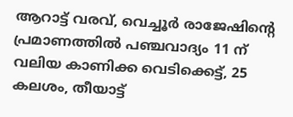ആറാട്ട് വരവ്, വെച്ചൂർ രാജേഷിന്റെ പ്രമാണത്തിൽ പഞ്ചവാദ്യം 11 ന് വലിയ കാണിക്ക വെടിക്കെട്ട്, 25 കലശം, തീയാട്ട്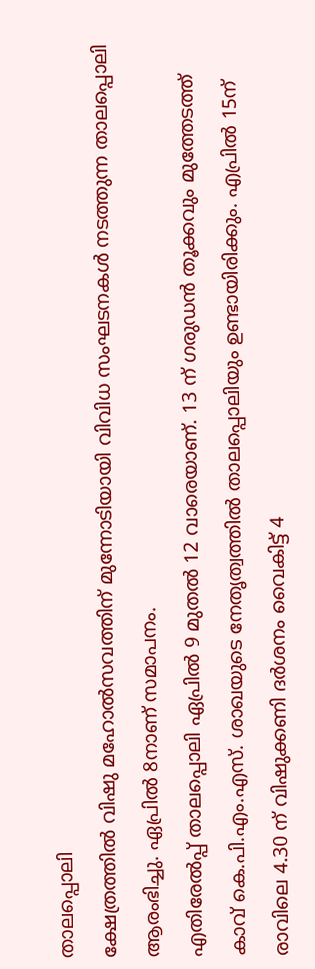താലപ്പൊലി
ക്ഷേത്രത്തിൽ വിഷു മഹോൽസവത്തിന് മുന്നോടിയായി വിവിധ സംഘടനകൾ നടത്തുന്ന താലപ്പൊലി ആരംഭിച്ചു. ഏപ്രിൽ 8നാണ് സമാപനം.
എതിരേൽപ്പ് താലപ്പൊലി ഏപ്രിൽ 9 മുതൽ 12 വാരെയാണ്. 13 ന് ഗരുഡൻ തൂക്കവും മുത്തേടത്ത് കാവ് കെ.പി.എം.എസ്. ശാഖയുടെ നേതൃത്വത്തിൽ താലപ്പൊലിയും ഉണ്ടായിരിക്കും. എപ്രിൽ 15ന് രാവിലെ 4.30 ന് വിഷുക്കണി ദർശനം വൈകിട്ട് 4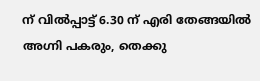ന് വിൽപ്പാട്ട് 6.30 ന് എരി തേങ്ങയിൽ അഗ്നി പകരും, തെക്കു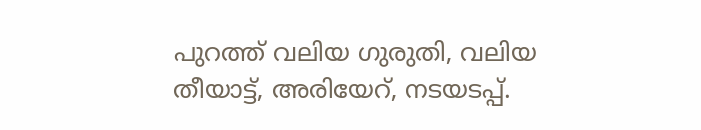പുറത്ത് വലിയ ഗുരുതി, വലിയ തീയാട്ട്, അരിയേറ്, നടയടപ്പ്.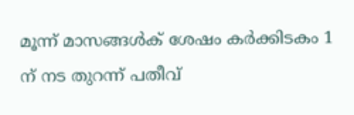മൂന്ന് മാസങ്ങൾക് ശേഷം കർക്കിടകം 1 ന് നട തുറന്ന് പതീവ്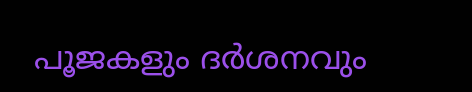പൂജകളും ദർശനവും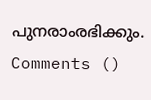പുനരാംരഭിക്കും.
Comments ()